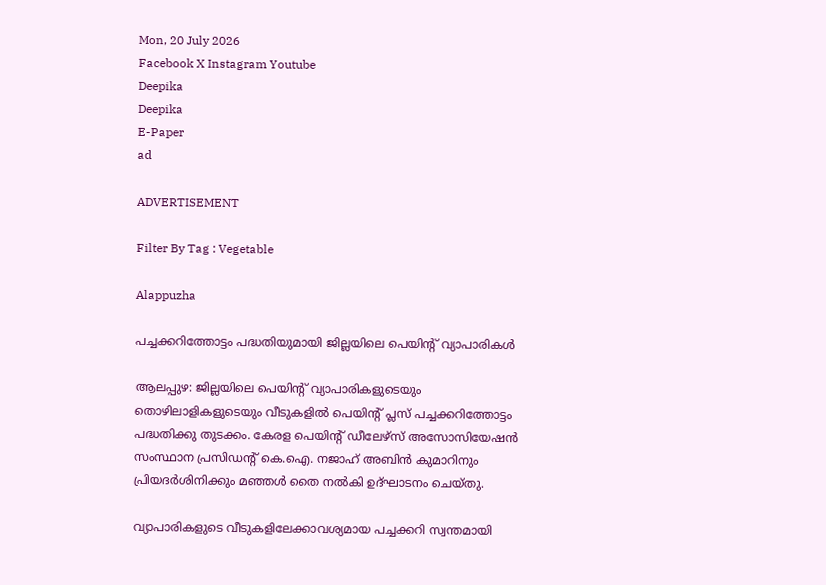Mon, 20 July 2026
Facebook X Instagram Youtube
Deepika
Deepika
E-Paper
ad

ADVERTISEMENT

Filter By Tag : Vegetable

Alappuzha

പച്ചക്കറിത്തോട്ടം പദ്ധതിയുമായി ജില്ലയിലെ പെയിന്‍റ് വ്യാപാരികൾ

ആലപ്പുഴ: ജില്ലയിലെ പെയിന്‍റ് വ്യാപാരികളുടെയും തൊഴിലാളികളുടെയും വീടുകളിൽ പെയിന്‍റ് പ്ലസ് പച്ചക്കറിത്തോട്ടം പദ്ധതിക്കു തുടക്കം. കേരള പെയിന്‍റ് ഡീലേഴ്സ് അസോസിയേഷൻ സംസ്ഥാന പ്രസിഡന്‍റ് കെ.ഐ. നജാഹ് അബിൻ കുമാറിനും പ്രിയദർശിനിക്കും മഞ്ഞൾ തൈ നൽകി ഉദ്ഘാടനം ചെയ്തു.

വ്യാപാരികളുടെ വീടുകളിലേക്കാവശ്യമായ പച്ചക്കറി സ്വന്തമായി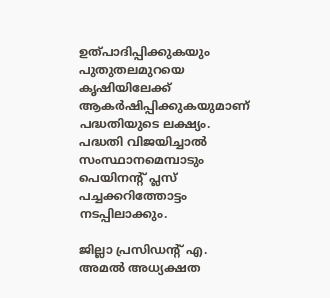ഉത്പാദിപ്പിക്കുകയും പുതുതലമുറയെ കൃഷിയിലേക്ക് ആകർഷിപ്പിക്കുകയുമാണ് പദ്ധതിയുടെ ലക്ഷ്യം. പദ്ധതി വിജയിച്ചാൽ സംസ്ഥാനമെമ്പാടും പെയിനന്‍റ് പ്ലസ് പച്ചക്കറിത്തോട്ടം നടപ്പിലാക്കും.

ജില്ലാ പ്രസിഡന്‍റ് എ. അമൽ അധ്യക്ഷത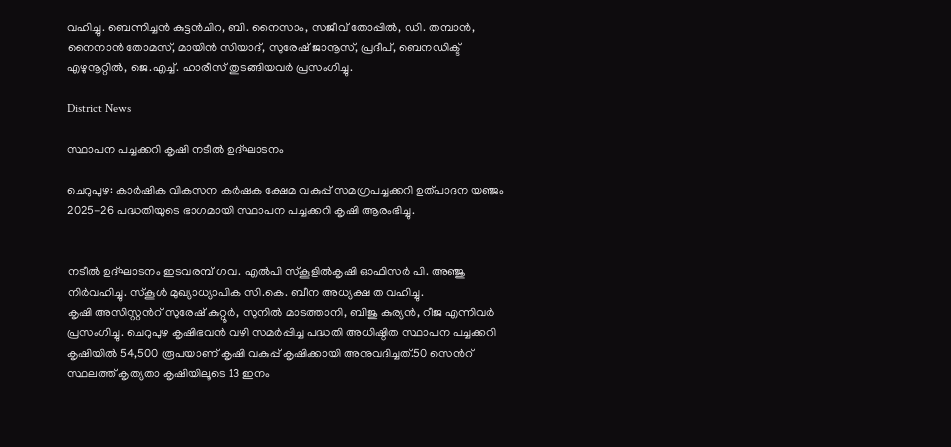വഹിച്ചു. ബെന്നിച്ചൻ കുട്ടൻചിറ, ബി. നൈസാം, സജീവ് തോപ്പിൽ, ഡി. തമ്പാൻ, നൈനാൻ തോമസ്, മായിൻ സിയാദ്, സുരേഷ് ജാനൂസ്, പ്രദീപ്, ബെനഡിക്ട് എഴുനൂറ്റിൽ, ജെ.എച്ച്. ഹാരീസ് തുടങ്ങിയവർ പ്രസംഗിച്ചു.

District News

സ്ഥാപന പച്ചക്കറി കൃഷി നടീൽ ഉദ്ഘാടനം

ചെറുപുഴ: കാർഷിക വികസന കർഷക ക്ഷേമ വകുപ്പ് സമഗ്രപച്ചക്കറി ഉത്പാദന യഞ്ജം 2025-26 പദ്ധതിയുടെ ഭാഗമായി സ്ഥാപന പച്ചക്കറി കൃഷി ആരംഭിച്ചു.


നടീൽ ഉദ്ഘാടനം ഇടവരമ്പ് ഗവ. എൽപി സ്കൂളിൽകൃഷി ഓഫിസർ പി. അഞ്ജു നിർവഹിച്ചു. സ്കൂൾ മുഖ്യാധ്യാപിക സി.കെ. ബീന അധ്യക്ഷ ത വഹിച്ചു.
കൃഷി അസിസ്റ്റന്‍റ് സുരേഷ് കുറ്റൂർ, സുനിൽ മാടത്താനി, ബിജു കുര്യൻ, റീജ എന്നിവർ പ്രസംഗിച്ചു. ചെറുപുഴ കൃഷിഭവൻ വഴി സമർപ്പിച്ച പദ്ധതി അധിഷ്ഠിത സ്ഥാപന പച്ചക്കറി കൃഷിയിൽ 54,500 രൂപയാണ് കൃഷി വകുപ്പ് കൃഷിക്കായി അനുവദിച്ചത്.50 സെന്‍റ് സ്ഥലത്ത് കൃത്യതാ കൃഷിയിലൂടെ 13 ഇനം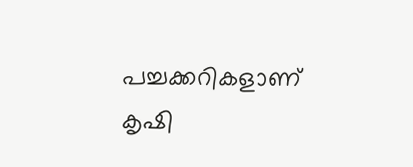പച്ചക്കറികളാണ് കൃഷി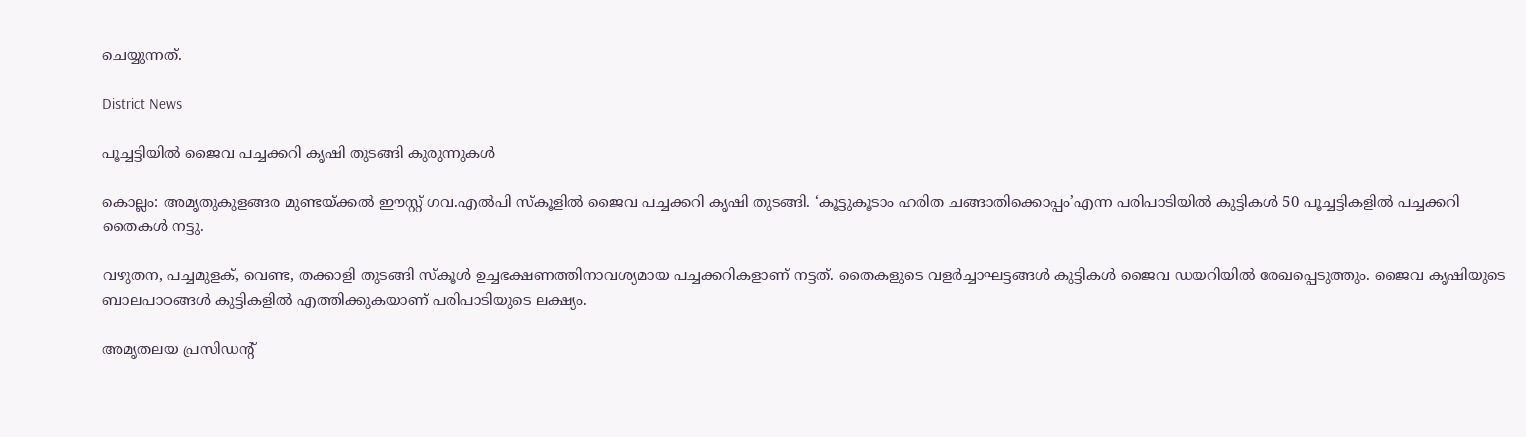ചെയ്യുന്നത്.

District News

പൂച്ചട്ടിയിൽ ജൈവ പച്ചക്കറി കൃഷി തുടങ്ങി കുരുന്നുകൾ

കൊല്ലം: അമൃതുകുളങ്ങര മുണ്ടയ്ക്കൽ ഈസ്റ്റ് ഗവ.എൽപി സ്കൂളിൽ ജൈവ പച്ചക്കറി കൃഷി തുടങ്ങി. ‘കൂട്ടുകൂടാം ഹരിത ചങ്ങാതിക്കൊപ്പം’എന്ന പരിപാടിയിൽ കുട്ടികൾ 50 പൂച്ചട്ടികളിൽ പച്ചക്കറി തൈകൾ നട്ടു.

വഴുതന, പച്ചമുളക്, വെണ്ട, തക്കാളി തുടങ്ങി സ്കൂൾ ഉച്ചഭക്ഷണത്തിനാവശ്യമായ പച്ചക്കറികളാണ് നട്ടത്. തൈകളുടെ വളർച്ചാഘട്ടങ്ങൾ കുട്ടികൾ ജൈവ ഡയറിയിൽ രേഖപ്പെടുത്തും. ജൈവ കൃഷിയുടെ ബാലപാഠങ്ങൾ കുട്ടികളിൽ എത്തിക്കുകയാണ് പരിപാടിയുടെ ലക്ഷ്യം.

അമൃതലയ പ്രസിഡന്‍റ്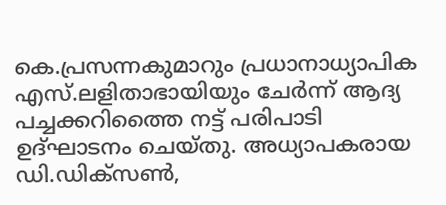കെ.പ്രസന്നകുമാറും പ്രധാനാധ്യാപിക എസ്.ലളിതാഭായിയും ചേർന്ന് ആദ്യ പച്ചക്കറിത്തൈ നട്ട് പരിപാടി ഉദ്ഘാടനം ചെയ്തു. അധ്യാപകരായ ഡി.ഡിക്‌സൺ,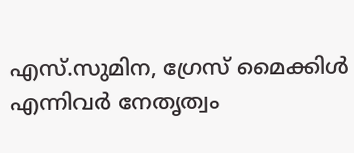എസ്.സുമിന, ഗ്രേസ് മൈക്കിൾ എന്നിവർ നേതൃത്വം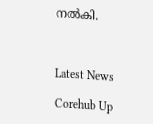നൽകി.



Latest News

Corehub Up